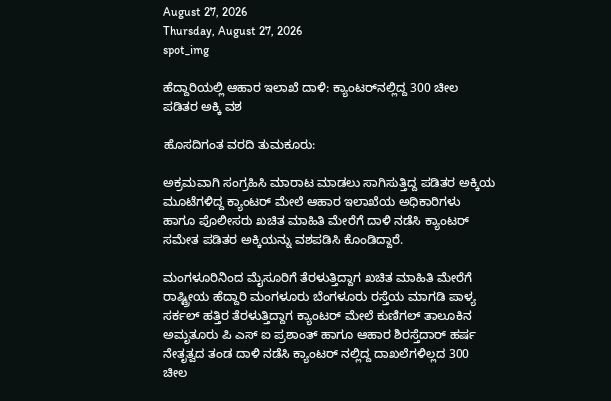August 27, 2026
Thursday, August 27, 2026
spot_img

ಹೆದ್ದಾರಿಯಲ್ಲಿ ಆಹಾರ ಇಲಾಖೆ ದಾಳಿ: ಕ್ಯಾಂಟರ್‌ನಲ್ಲಿದ್ದ 300 ಚೀಲ ಪಡಿತರ ಅಕ್ಕಿ ವಶ

ಹೊಸದಿಗಂತ ವರದಿ ತುಮಕೂರು:

ಅಕ್ರಮವಾಗಿ ಸಂಗ್ರಹಿಸಿ ಮಾರಾಟ ಮಾಡಲು ಸಾಗಿಸುತ್ತಿದ್ದ ಪಡಿತರ ಅಕ್ಕಿಯ ಮೂಟೆಗಳಿದ್ದ ಕ್ಯಾಂಟರ್ ಮೇಲೆ ಆಹಾರ ಇಲಾಖೆಯ ಅಧಿಕಾರಿಗಳು ಹಾಗೂ ಪೊಲೀಸರು ಖಚಿತ ಮಾಹಿತಿ ಮೇರೆಗೆ ದಾಳಿ ನಡೆಸಿ ಕ್ಯಾಂಟರ್ ಸಮೇತ ಪಡಿತರ ಅಕ್ಕಿಯನ್ನು ವಶಪಡಿಸಿ ಕೊಂಡಿದ್ದಾರೆ.

ಮಂಗಳೂರಿನಿಂದ ಮೈಸೂರಿಗೆ ತೆರಳುತ್ತಿದ್ದಾಗ ಖಚಿತ ಮಾಹಿತಿ ಮೇರೆಗೆ ರಾಷ್ಟ್ರೀಯ ಹೆದ್ದಾರಿ ಮಂಗಳೂರು ಬೆಂಗಳೂರು ರಸ್ತೆಯ ಮಾಗಡಿ ಪಾಳ್ಯ ಸರ್ಕಲ್ ಹತ್ತಿರ ತೆರಳುತ್ತಿದ್ದಾಗ ಕ್ಯಾಂಟರ್ ಮೇಲೆ ಕುಣಿಗಲ್ ತಾಲೂಕಿನ ಅಮೃತೂರು ಪಿ ಎಸ್ ಐ ಪ್ರಶಾಂತ್ ಹಾಗೂ ಆಹಾರ ಶಿರಸ್ತೆದಾರ್ ಹರ್ಷ ನೇತೃತ್ವದ ತಂಡ ದಾಳಿ ನಡೆಸಿ ಕ್ಯಾಂಟರ್ ನಲ್ಲಿದ್ದ ದಾಖಲೆಗಳಿಲ್ಲದ 300 ಚೀಲ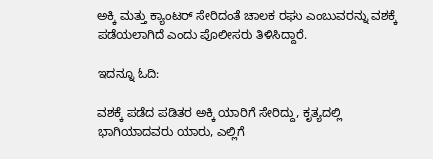ಅಕ್ಕಿ ಮತ್ತು ಕ್ಯಾಂಟರ್ ಸೇರಿದಂತೆ ಚಾಲಕ ರಘು ಎಂಬುವರನ್ನು ವಶಕ್ಕೆ ಪಡೆಯಲಾಗಿದೆ ಎಂದು ಪೊಲೀಸರು ತಿಳಿಸಿದ್ದಾರೆ.

ಇದನ್ನೂ ಓದಿ:

ವಶಕ್ಕೆ ಪಡೆದ ಪಡಿತರ ಅಕ್ಕಿ ಯಾರಿಗೆ ಸೇರಿದ್ದು, ಕೃತ್ಯದಲ್ಲಿ ಭಾಗಿಯಾದವರು ಯಾರು, ಎಲ್ಲಿಗೆ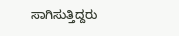ಸಾಗಿಸುತ್ತಿದ್ದರು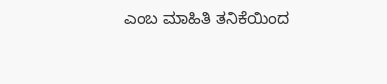ಎಂಬ ಮಾಹಿತಿ ತನಿಕೆಯಿಂದ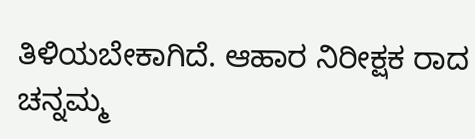ತಿಳಿಯಬೇಕಾಗಿದೆ. ಆಹಾರ ನಿರೀಕ್ಷಕ ರಾದ ಚನ್ನಮ್ಮ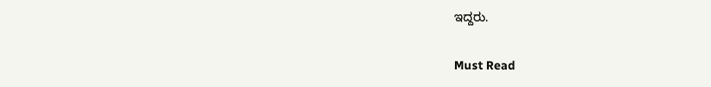ಇದ್ದರು.

Must Read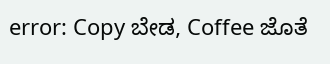error: Copy ಬೇಡ, Coffee ಜೊತೆ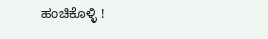ಹಂಚಿಕೊಳ್ಳಿ !